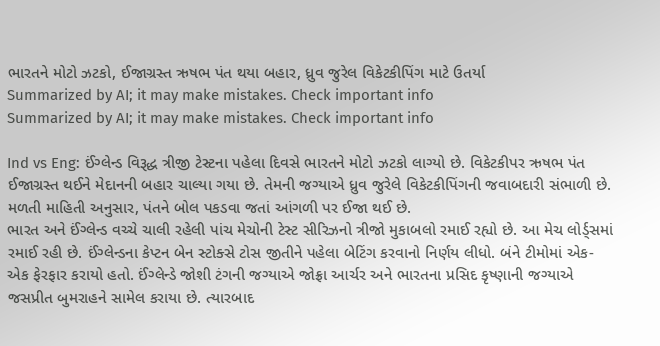ભારતને મોટો ઝટકો, ઈજાગ્રસ્ત ઋષભ પંત થયા બહાર, ધ્રુવ જુરેલ વિકેટકીપિંગ માટે ઉતર્યા
Summarized by AI; it may make mistakes. Check important info
Summarized by AI; it may make mistakes. Check important info

Ind vs Eng: ઈંગ્લેન્ડ વિરૂદ્ધ ત્રીજી ટેસ્ટના પહેલા દિવસે ભારતને મોટો ઝટકો લાગ્યો છે. વિકેટકીપર ઋષભ પંત ઈજાગ્રસ્ત થઈને મેદાનની બહાર ચાલ્યા ગયા છે. તેમની જગ્યાએ ધ્રુવ જુરેલે વિકેટકીપિંગની જવાબદારી સંભાળી છે. મળતી માહિતી અનુસાર, પંતને બોલ પકડવા જતાં આંગળી પર ઈજા થઈ છે.
ભારત અને ઈંગ્લેન્ડ વચ્ચે ચાલી રહેલી પાંચ મેચોની ટેસ્ટ સીરિઝનો ત્રીજો મુકાબલો રમાઈ રહ્યો છે. આ મેચ લોર્ડ્સમાં રમાઈ રહી છે. ઈંગ્લેન્ડના કેપ્ટન બેન સ્ટોક્સે ટોસ જીતીને પહેલા બેટિંગ કરવાનો નિર્ણય લીધો. બંને ટીમોમાં એક-એક ફેરફાર કરાયો હતો. ઈંગ્લેન્ડે જોશી ટંગની જગ્યાએ જોફ્રા આર્ચર અને ભારતના પ્રસિદ કૃષ્ણાની જગ્યાએ જસપ્રીત બુમરાહને સામેલ કરાયા છે. ત્યારબાદ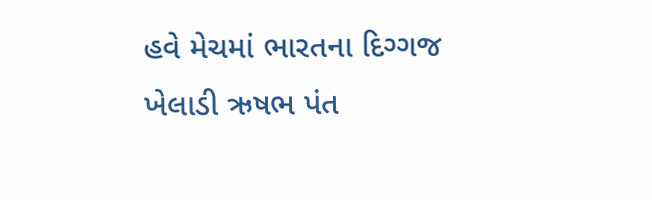હવે મેચમાં ભારતના દિગ્ગજ ખેલાડી ઋષભ પંત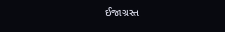ઈજાગ્રસ્ત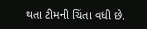થતા ટીમની ચિંતા વધી છે.